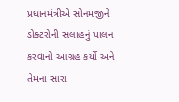પ્રધાનમંત્રીએ સોનમજીને ડોક્ટરોની સલાહનું પાલન કરવાનો આગ્રહ કર્યો અને તેમના સારા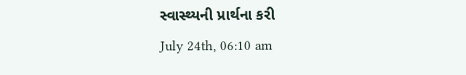સ્વાસ્થ્યની પ્રાર્થના કરી
July 24th, 06:10 am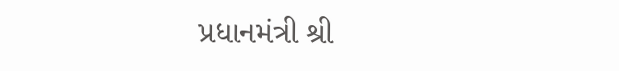પ્રધાનમંત્રી શ્રી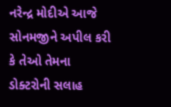નરેન્દ્ર મોદીએ આજે સોનમજીને અપીલ કરી કે તેઓ તેમના ડોક્ટરોની સલાહ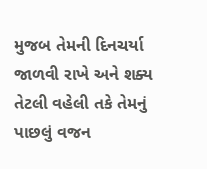મુજબ તેમની દિનચર્યા જાળવી રાખે અને શક્ય તેટલી વહેલી તકે તેમનું પાછલું વજન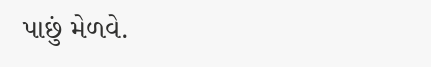પાછું મેળવે.